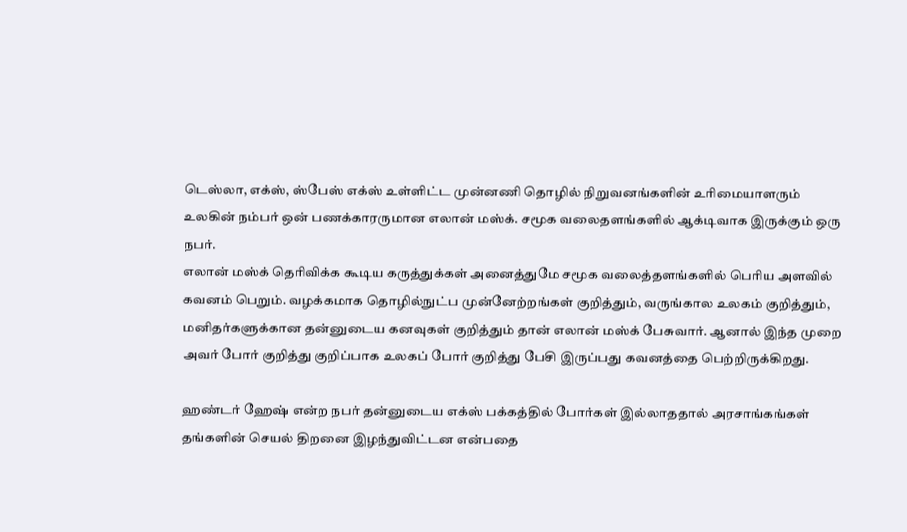டெஸ்லா, எக்ஸ், ஸ்பேஸ் எக்ஸ் உள்ளிட்ட முன்னணி தொழில் நிறுவனங்களின் உரிமையாளரும் உலகின் நம்பர் ஒன் பணக்காரருமான எலான் மஸ்க். சமூக வலைதளங்களில் ஆக்டிவாக இருக்கும் ஒரு நபர்.
எலான் மஸ்க் தெரிவிக்க கூடிய கருத்துக்கள் அனைத்துமே சமூக வலைத்தளங்களில் பெரிய அளவில் கவனம் பெறும். வழக்கமாக தொழில்நுட்ப முன்னேற்றங்கள் குறித்தும், வருங்கால உலகம் குறித்தும், மனிதர்களுக்கான தன்னுடைய கனவுகள் குறித்தும் தான் எலான் மஸ்க் பேசுவார். ஆனால் இந்த முறை அவர் போர் குறித்து குறிப்பாக உலகப் போர் குறித்து பேசி இருப்பது கவனத்தை பெற்றிருக்கிறது.

ஹண்டர் ஹேஷ் என்ற நபர் தன்னுடைய எக்ஸ் பக்கத்தில் போர்கள் இல்லாததால் அரசாங்கங்கள் தங்களின் செயல் திறனை இழந்துவிட்டன என்பதை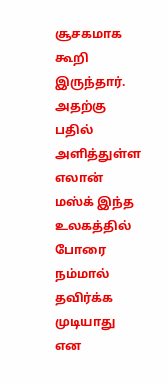சூசகமாக கூறி இருந்தார். அதற்கு பதில் அளித்துள்ள எலான் மஸ்க் இந்த உலகத்தில் போரை நம்மால் தவிர்க்க முடியாது என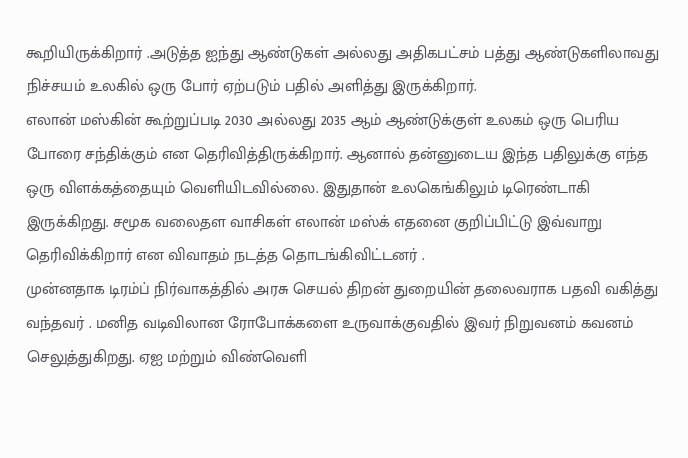கூறியிருக்கிறார் .அடுத்த ஐந்து ஆண்டுகள் அல்லது அதிகபட்சம் பத்து ஆண்டுகளிலாவது நிச்சயம் உலகில் ஒரு போர் ஏற்படும் பதில் அளித்து இருக்கிறார்.
எலான் மஸ்கின் கூற்றுப்படி 2030 அல்லது 2035 ஆம் ஆண்டுக்குள் உலகம் ஒரு பெரிய போரை சந்திக்கும் என தெரிவித்திருக்கிறார். ஆனால் தன்னுடைய இந்த பதிலுக்கு எந்த ஒரு விளக்கத்தையும் வெளியிடவில்லை. இதுதான் உலகெங்கிலும் டிரெண்டாகி இருக்கிறது. சமூக வலைதள வாசிகள் எலான் மஸ்க் எதனை குறிப்பிட்டு இவ்வாறு தெரிவிக்கிறார் என விவாதம் நடத்த தொடங்கிவிட்டனர் .
முன்னதாக டிரம்ப் நிர்வாகத்தில் அரசு செயல் திறன் துறையின் தலைவராக பதவி வகித்து வந்தவர் . மனித வடிவிலான ரோபோக்களை உருவாக்குவதில் இவர் நிறுவனம் கவனம் செலுத்துகிறது. ஏஐ மற்றும் விண்வெளி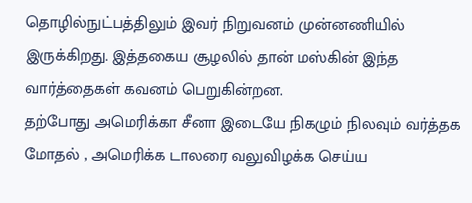தொழில்நுட்பத்திலும் இவர் நிறுவனம் முன்னணியில் இருக்கிறது. இத்தகைய சூழலில் தான் மஸ்கின் இந்த வார்த்தைகள் கவனம் பெறுகின்றன.
தற்போது அமெரிக்கா சீனா இடையே நிகழும் நிலவும் வர்த்தக மோதல் , அமெரிக்க டாலரை வலுவிழக்க செய்ய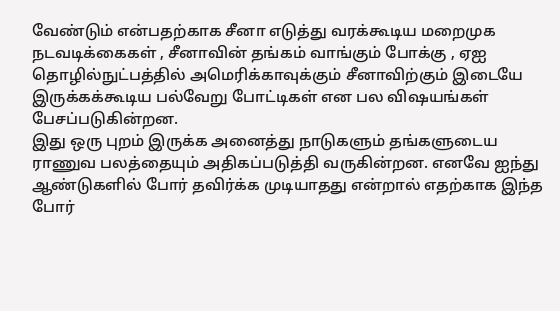வேண்டும் என்பதற்காக சீனா எடுத்து வரக்கூடிய மறைமுக நடவடிக்கைகள் , சீனாவின் தங்கம் வாங்கும் போக்கு , ஏஐ தொழில்நுட்பத்தில் அமெரிக்காவுக்கும் சீனாவிற்கும் இடையே இருக்கக்கூடிய பல்வேறு போட்டிகள் என பல விஷயங்கள் பேசப்படுகின்றன.
இது ஒரு புறம் இருக்க அனைத்து நாடுகளும் தங்களுடைய ராணுவ பலத்தையும் அதிகப்படுத்தி வருகின்றன. எனவே ஐந்து ஆண்டுகளில் போர் தவிர்க்க முடியாதது என்றால் எதற்காக இந்த போர்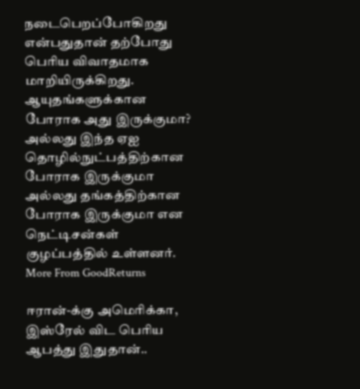நடைபெறப்போகிறது என்பதுதான் தற்போது பெரிய விவாதமாக மாறியிருக்கிறது. ஆயுதங்களுக்கான போராக அது இருக்குமா? அல்லது இந்த ஏஐ தொழில்நுட்பத்திற்கான போராக இருக்குமா அல்லது தங்கத்திற்கான போராக இருக்குமா என நெட்டிசன்கள் குழப்பத்தில் உள்ளனர்.
More From GoodReturns

ஈரான்-க்கு அமெரிக்கா, இஸ்ரேல் விட பெரிய ஆபத்து இதுதான்..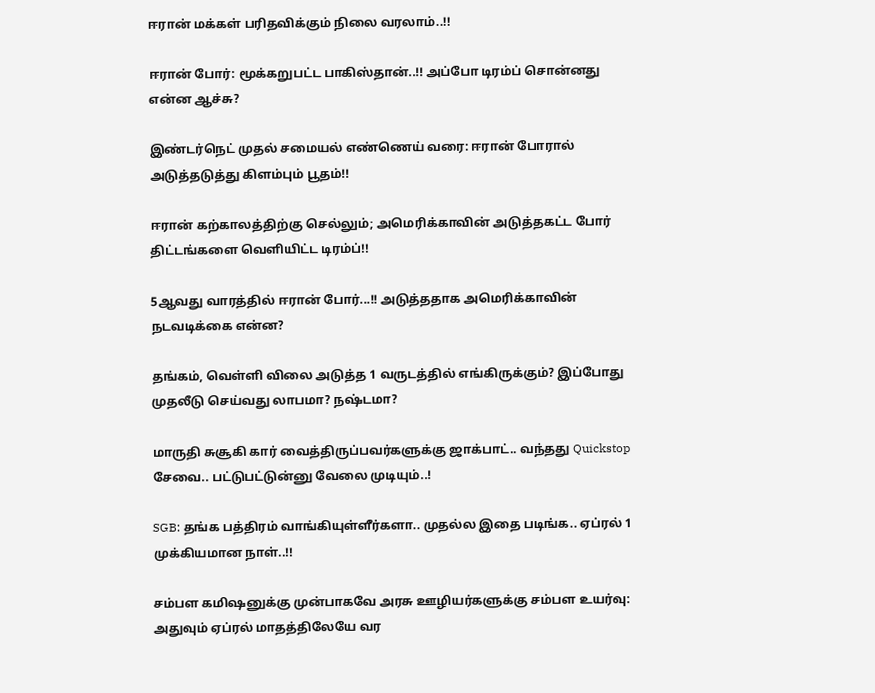ஈரான் மக்கள் பரிதவிக்கும் நிலை வரலாம்..!!

ஈரான் போர்: மூக்கறுபட்ட பாகிஸ்தான்..!! அப்போ டிரம்ப் சொன்னது என்ன ஆச்சு?

இண்டர்நெட் முதல் சமையல் எண்ணெய் வரை: ஈரான் போரால் அடுத்தடுத்து கிளம்பும் பூதம்!!

ஈரான் கற்காலத்திற்கு செல்லும்; அமெரிக்காவின் அடுத்தகட்ட போர் திட்டங்களை வெளியிட்ட டிரம்ப்!!

5ஆவது வாரத்தில் ஈரான் போர்...!! அடுத்ததாக அமெரிக்காவின் நடவடிக்கை என்ன?

தங்கம், வெள்ளி விலை அடுத்த 1 வருடத்தில் எங்கிருக்கும்? இப்போது முதலீடு செய்வது லாபமா? நஷ்டமா?

மாருதி சுசூகி கார் வைத்திருப்பவர்களுக்கு ஜாக்பாட்.. வந்தது Quickstop சேவை.. பட்டுபட்டுன்னு வேலை முடியும்..!

SGB: தங்க பத்திரம் வாங்கியுள்ளீர்களா.. முதல்ல இதை படிங்க.. ஏப்ரல் 1 முக்கியமான நாள்..!!

சம்பள கமிஷனுக்கு முன்பாகவே அரசு ஊழியர்களுக்கு சம்பள உயர்வு: அதுவும் ஏப்ரல் மாதத்திலேயே வர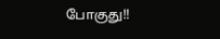போகுது!!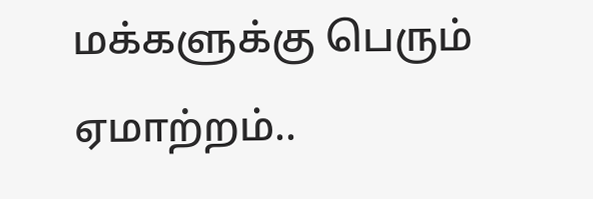மக்களுக்கு பெரும் ஏமாற்றம்..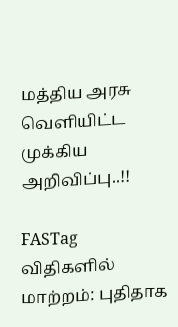மத்திய அரசு வெளியிட்ட முக்கிய அறிவிப்பு..!!

FASTag விதிகளில் மாற்றம்: புதிதாக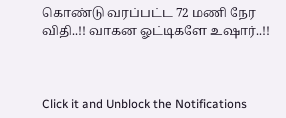கொண்டு வரப்பட்ட 72 மணி நேர விதி..!! வாகன ஓட்டிகளே உஷார்..!!



Click it and Unblock the Notifications